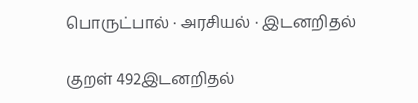பொருட்பால் · அரசியல் · இடனறிதல்

குறள் 492இடனறிதல்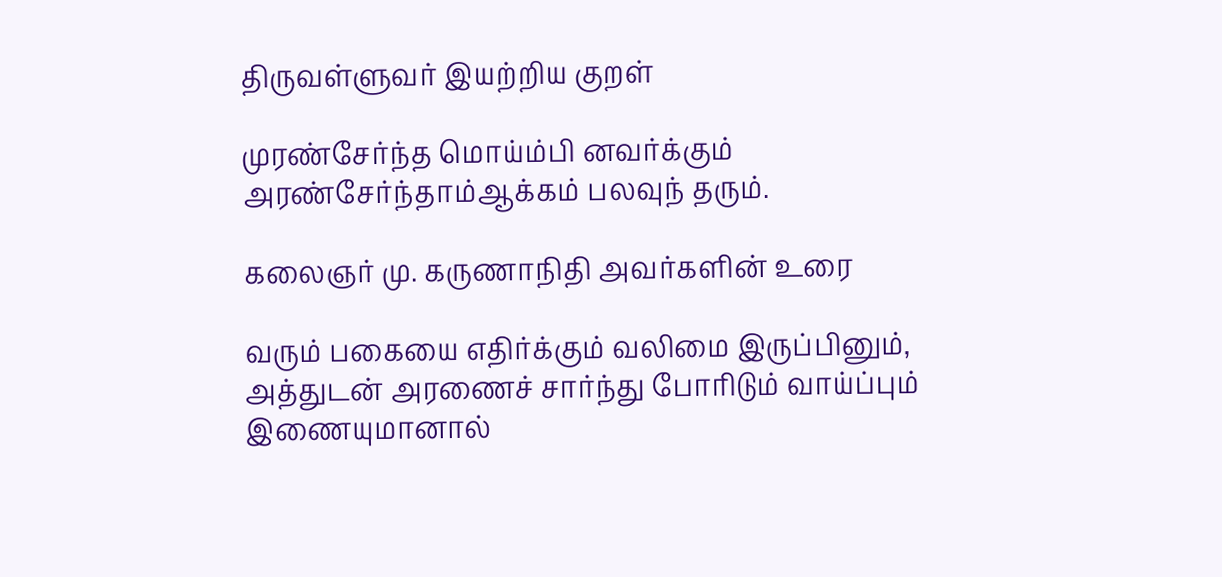திருவள்ளுவர் இயற்றிய குறள்

முரண்சேர்ந்த மொய்ம்பி னவர்க்கும் அரண்சேர்ந்தாம்ஆக்கம் பலவுந் தரும்.

கலைஞர் மு. கருணாநிதி அவர்களின் உரை

வரும் பகையை எதிர்க்கும் வலிமை இருப்பினும், அத்துடன் அரணைச் சார்ந்து போரிடும் வாய்ப்பும் இணையுமானால்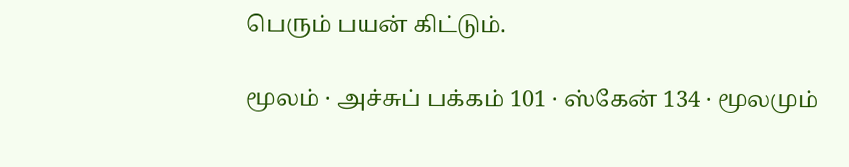பெரும் பயன் கிட்டும்.

மூலம் · அச்சுப் பக்கம் 101 · ஸ்கேன் 134 · மூலமும்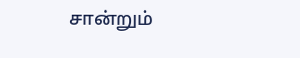சான்றும்